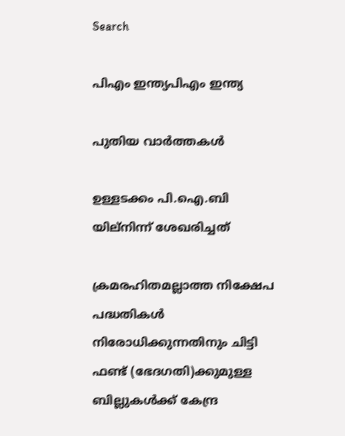Search

പിഎം ഇന്ത്യപിഎം ഇന്ത്യ

പുതിയ വാർത്തകൾ

ഉള്ളടക്കം പി.ഐ.ബി യില്നിന്ന് ശേഖരിച്ചത്

ക്രമരഹിതമല്ലാത്ത നിക്ഷേപ പദ്ധതികള്‍ നിരോധിക്കുന്നതിനും ചിട്ടി ഫണ്ട് (ഭേദഗതി)ക്കുമുള്ള ബില്ലുകള്‍ക്ക് കേന്ദ്ര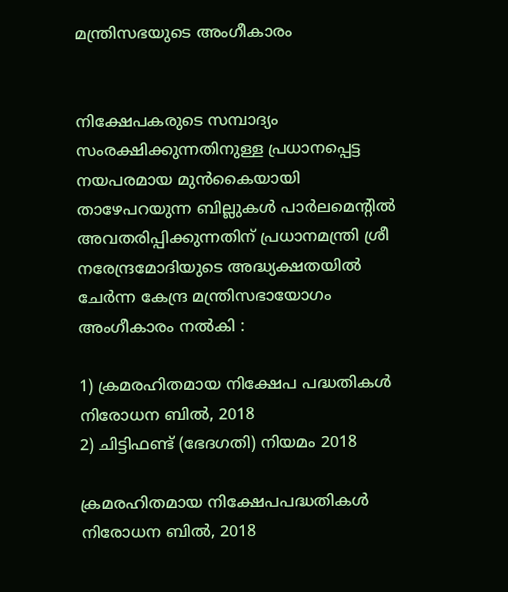മന്ത്രിസഭയുടെ അംഗീകാരം


നിക്ഷേപകരുടെ സമ്പാദ്യം സംരക്ഷിക്കുന്നതിനുള്ള പ്രധാനപ്പെട്ട നയപരമായ മുന്‍കൈയായി താഴേപറയുന്ന ബില്ലുകള്‍ പാര്‍ലമെന്റില്‍ അവതരിപ്പിക്കുന്നതിന് പ്രധാനമന്ത്രി ശ്രീ നരേന്ദ്രമോദിയുടെ അദ്ധ്യക്ഷതയില്‍ ചേര്‍ന്ന കേന്ദ്ര മന്ത്രിസഭായോഗം അംഗീകാരം നല്‍കി :

1) ക്രമരഹിതമായ നിക്ഷേപ പദ്ധതികള്‍ നിരോധന ബില്‍, 2018
2) ചിട്ടിഫണ്ട് (ഭേദഗതി) നിയമം 2018

ക്രമരഹിതമായ നിക്ഷേപപദ്ധതികള്‍ നിരോധന ബില്‍, 2018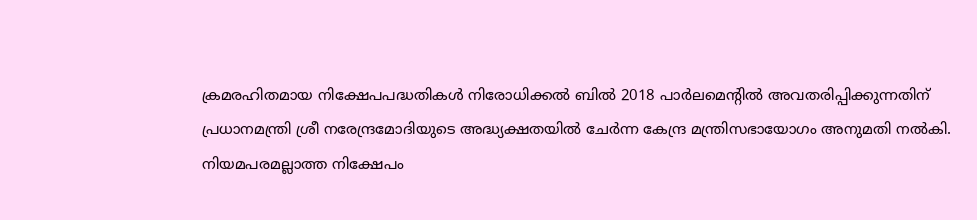ക്രമരഹിതമായ നിക്ഷേപപദ്ധതികള്‍ നിരോധിക്കല്‍ ബില്‍ 2018 പാര്‍ലമെന്റില്‍ അവതരിപ്പിക്കുന്നതിന് പ്രധാനമന്ത്രി ശ്രീ നരേന്ദ്രമോദിയുടെ അദ്ധ്യക്ഷതയില്‍ ചേര്‍ന്ന കേന്ദ്ര മന്ത്രിസഭായോഗം അനുമതി നല്‍കി. നിയമപരമല്ലാത്ത നിക്ഷേപം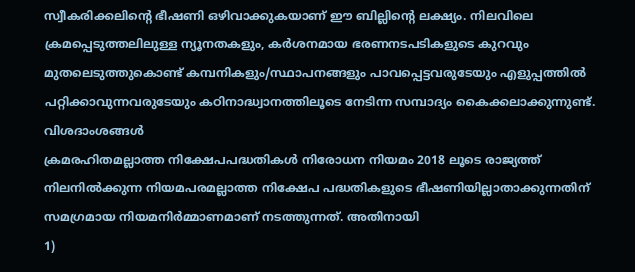സ്വീകരിക്കലിന്റെ ഭീഷണി ഒഴിവാക്കുകയാണ് ഈ ബില്ലിന്റെ ലക്ഷ്യം. നിലവിലെ ക്രമപ്പെടുത്തലിലുള്ള ന്യൂനതകളും, കര്‍ശനമായ ഭരണനടപടികളുടെ കുറവും മുതലെടുത്തുകൊണ്ട് കമ്പനികളും/സ്ഥാപനങ്ങളും പാവപ്പെട്ടവരുടേയും എളുപ്പത്തില്‍ പറ്റിക്കാവുന്നവരുടേയും കഠിനാദ്ധ്വാനത്തിലൂടെ നേടിന്ന സമ്പാദ്യം കൈക്കലാക്കുന്നുണ്ട്.
വിശദാംശങ്ങള്‍
ക്രമരഹിതമല്ലാത്ത നിക്ഷേപപദ്ധതികള്‍ നിരോധന നിയമം 2018 ലൂടെ രാജ്യത്ത് നിലനില്‍ക്കുന്ന നിയമപരമല്ലാത്ത നിക്ഷേപ പദ്ധതികളുടെ ഭീഷണിയില്ലാതാക്കുന്നതിന് സമഗ്രമായ നിയമനിര്‍മ്മാണമാണ് നടത്തുന്നത്. അതിനായി
1)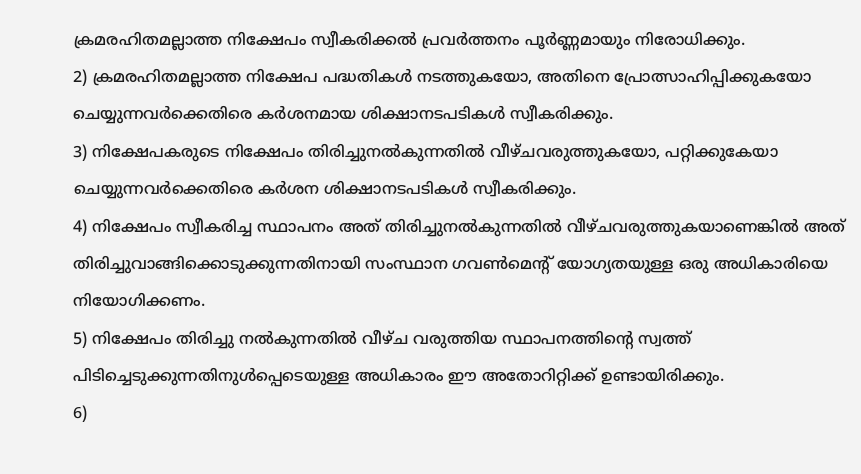ക്രമരഹിതമല്ലാത്ത നിക്ഷേപം സ്വീകരിക്കല്‍ പ്രവര്‍ത്തനം പൂര്‍ണ്ണമായും നിരോധിക്കും.
2) ക്രമരഹിതമല്ലാത്ത നിക്ഷേപ പദ്ധതികള്‍ നടത്തുകയോ, അതിനെ പ്രോത്സാഹിപ്പിക്കുകയോ ചെയ്യുന്നവര്‍ക്കെതിരെ കര്‍ശനമായ ശിക്ഷാനടപടികള്‍ സ്വീകരിക്കും.
3) നിക്ഷേപകരുടെ നിക്ഷേപം തിരിച്ചുനല്‍കുന്നതില്‍ വീഴ്ചവരുത്തുകയോ, പറ്റിക്കുകേയാ ചെയ്യുന്നവര്‍ക്കെതിരെ കര്‍ശന ശിക്ഷാനടപടികള്‍ സ്വീകരിക്കും.
4) നിക്ഷേപം സ്വീകരിച്ച സ്ഥാപനം അത് തിരിച്ചുനല്‍കുന്നതില്‍ വീഴ്ചവരുത്തുകയാണെങ്കില്‍ അത് തിരിച്ചുവാങ്ങിക്കൊടുക്കുന്നതിനായി സംസ്ഥാന ഗവണ്‍മെന്റ് യോഗ്യതയുള്ള ഒരു അധികാരിയെ നിയോഗിക്കണം.
5) നിക്ഷേപം തിരിച്ചു നല്‍കുന്നതില്‍ വീഴ്ച വരുത്തിയ സ്ഥാപനത്തിന്റെ സ്വത്ത് പിടിച്ചെടുക്കുന്നതിനുള്‍പ്പെടെയുള്ള അധികാരം ഈ അതോറിറ്റിക്ക് ഉണ്ടായിരിക്കും.
6)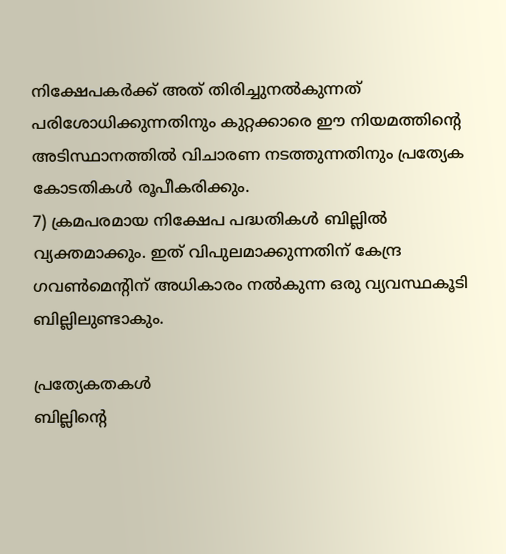നിക്ഷേപകര്‍ക്ക് അത് തിരിച്ചുനല്‍കുന്നത് പരിശോധിക്കുന്നതിനും കുറ്റക്കാരെ ഈ നിയമത്തിന്റെ അടിസ്ഥാനത്തില്‍ വിചാരണ നടത്തുന്നതിനും പ്രത്യേക കോടതികള്‍ രൂപീകരിക്കും.
7) ക്രമപരമായ നിക്ഷേപ പദ്ധതികള്‍ ബില്ലില്‍ വ്യക്തമാക്കും. ഇത് വിപുലമാക്കുന്നതിന് കേന്ദ്ര ഗവണ്‍മെന്റിന് അധികാരം നല്‍കുന്ന ഒരു വ്യവസ്ഥകൂടി ബില്ലിലുണ്ടാകും.

പ്രത്യേകതകള്‍
ബില്ലിന്റെ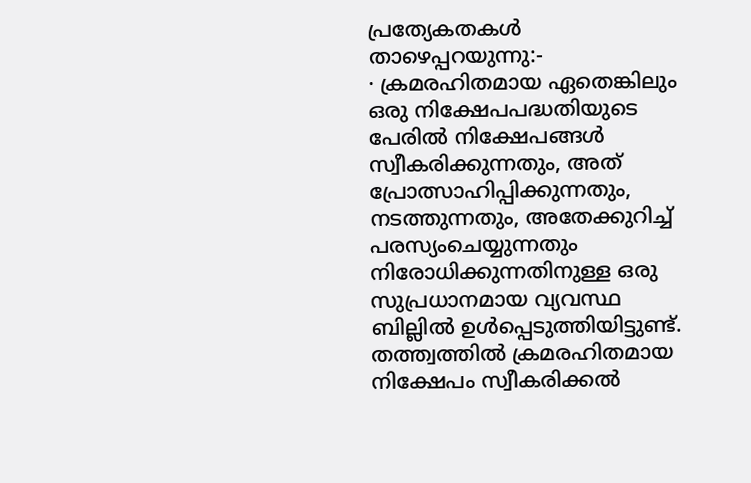പ്രത്യേകതകള്‍ താഴെപ്പറയുന്നു:-
· ക്രമരഹിതമായ ഏതെങ്കിലും ഒരു നിക്ഷേപപദ്ധതിയുടെ പേരില്‍ നിക്ഷേപങ്ങള്‍ സ്വീകരിക്കുന്നതും, അത് പ്രോത്സാഹിപ്പിക്കുന്നതും, നടത്തുന്നതും, അതേക്കുറിച്ച് പരസ്യംചെയ്യുന്നതും നിരോധിക്കുന്നതിനുള്ള ഒരു സുപ്രധാനമായ വ്യവസ്ഥ ബില്ലില്‍ ഉള്‍പ്പെടുത്തിയിട്ടുണ്ട്. തത്ത്വത്തില്‍ ക്രമരഹിതമായ നിക്ഷേപം സ്വീകരിക്കല്‍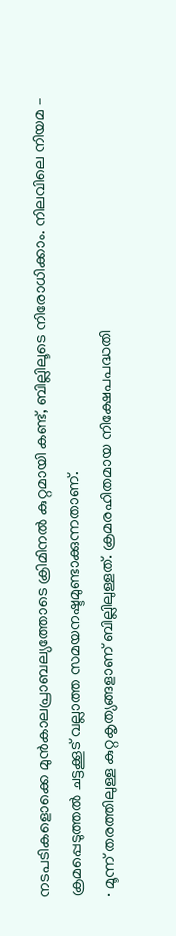നടപടികളൊക്കെ മുന്‍കാലപ്രാബല്യത്തോടെ ക്രിമിനല്‍ കുറ്റമായി കണ്ട്, ബില്ലിലൂടെ നിരോധിക്കാം. നിലവിലെ നിയമ – ക്രമപ്പെടുത്തല്‍ ചട്ടക്കൂട് വല്ലാത്ത സമയനഷ്ടമുണ്ടാക്കുന്നതാണ്.
· മൂന്ന് തരത്തിലുള്ള കുറ്റകൃത്യങ്ങളാണ് ബില്ലിലുള്ളത്. ക്രമരഹിതമായ നിക്ഷേപപദ്ധതി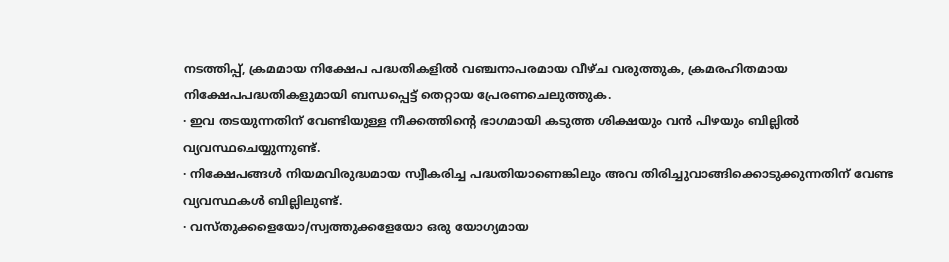നടത്തിപ്പ്, ക്രമമായ നിക്ഷേപ പദ്ധതികളില്‍ വഞ്ചനാപരമായ വീഴ്ച വരുത്തുക, ക്രമരഹിതമായ നിക്ഷേപപദ്ധതികളുമായി ബന്ധപ്പെട്ട് തെറ്റായ പ്രേരണചെലുത്തുക.
· ഇവ തടയുന്നതിന് വേണ്ടിയുള്ള നീക്കത്തിന്റെ ഭാഗമായി കടുത്ത ശിക്ഷയും വന്‍ പിഴയും ബില്ലില്‍ വ്യവസ്ഥചെയ്യുന്നുണ്ട്.
· നിക്ഷേപങ്ങള്‍ നിയമവിരുദ്ധമായ സ്വീകരിച്ച പദ്ധതിയാണെങ്കിലും അവ തിരിച്ചുവാങ്ങിക്കൊടുക്കുന്നതിന് വേണ്ട വ്യവസ്ഥകള്‍ ബില്ലിലുണ്ട്.
· വസ്തുക്കളെയോ/സ്വത്തുക്കളേയോ ഒരു യോഗ്യമായ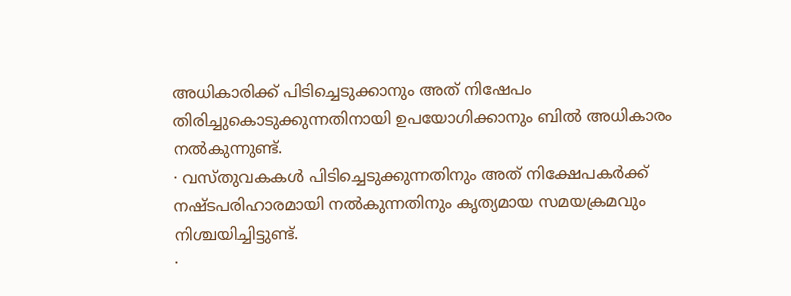അധികാരിക്ക് പിടിച്ചെടുക്കാനും അത് നിഷേപം തിരിച്ചുകൊടുക്കുന്നതിനായി ഉപയോഗിക്കാനും ബില്‍ അധികാരം നല്‍കുന്നുണ്ട്.
· വസ്തുവകകള്‍ പിടിച്ചെടുക്കുന്നതിനും അത് നിക്ഷേപകര്‍ക്ക് നഷ്ടപരിഹാരമായി നല്‍കുന്നതിനും കൃത്യമായ സമയക്രമവും നിശ്ചയിച്ചിട്ടുണ്ട്.
·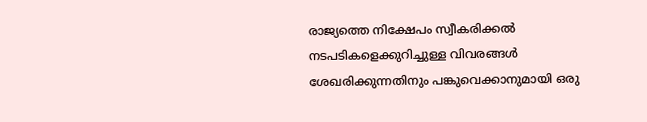രാജ്യത്തെ നിക്ഷേപം സ്വീകരിക്കല്‍ നടപടികളെക്കുറിച്ചുള്ള വിവരങ്ങള്‍ ശേഖരിക്കുന്നതിനും പങ്കുവെക്കാനുമായി ഒരു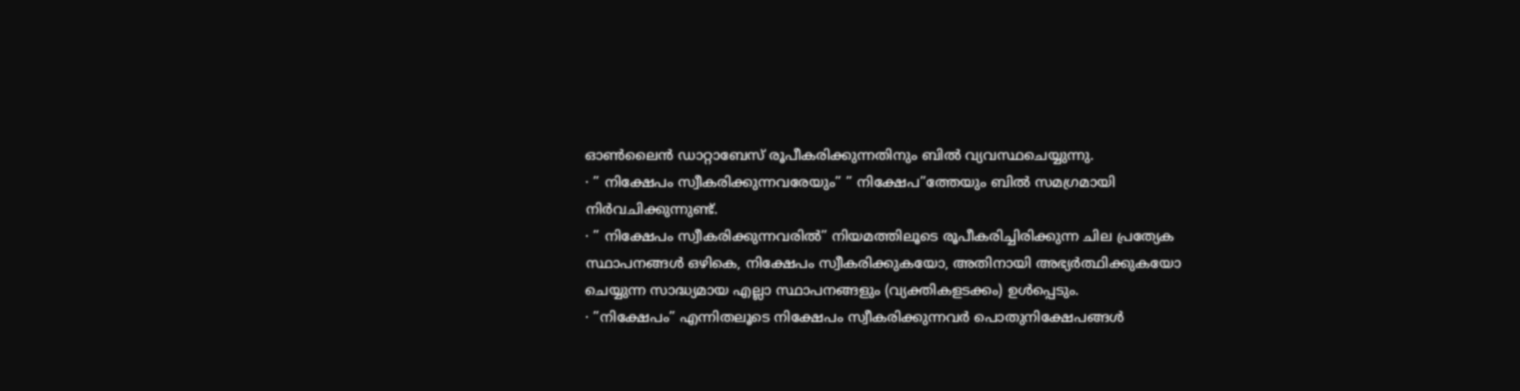ഓണ്‍ലൈന്‍ ഡാറ്റാബേസ് രൂപീകരിക്കുന്നതിനും ബില്‍ വ്യവസ്ഥചെയ്യുന്നു.
· ” നിക്ഷേപം സ്വീകരിക്കുന്നവരേയും” ” നിക്ഷേപ”ത്തേയും ബില്‍ സമഗ്രമായി നിര്‍വചിക്കുന്നുണ്ട്.
· ” നിക്ഷേപം സ്വീകരിക്കുന്നവരില്‍” നിയമത്തിലൂടെ രൂപീകരിച്ചിരിക്കുന്ന ചില പ്രത്യേക സ്ഥാപനങ്ങള്‍ ഒഴികെ, നിക്ഷേപം സ്വീകരിക്കുകയോ, അതിനായി അഭ്യര്‍ത്ഥിക്കുകയോ ചെയ്യുന്ന സാദ്ധ്യമായ എല്ലാ സ്ഥാപനങ്ങളും (വ്യക്തികളടക്കം) ഉള്‍പ്പെടും.
· ”നിക്ഷേപം” എന്നിതലൂടെ നിക്ഷേപം സ്വീകരിക്കുന്നവര്‍ പൊതുനിക്ഷേപങ്ങള്‍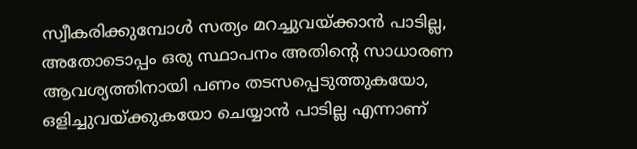സ്വീകരിക്കുമ്പോള്‍ സത്യം മറച്ചുവയ്ക്കാന്‍ പാടില്ല, അതോടൊപ്പം ഒരു സ്ഥാപനം അതിന്റെ സാധാരണ ആവശ്യത്തിനായി പണം തടസപ്പെടുത്തുകയോ, ഒളിച്ചുവയ്ക്കുകയോ ചെയ്യാന്‍ പാടില്ല എന്നാണ്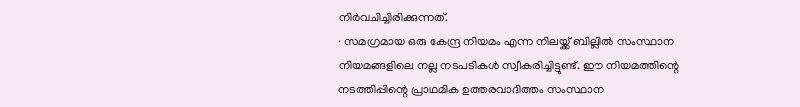നിര്‍വചിച്ചിരിക്കുന്നത്.
· സമഗ്രമായ ഒരു കേന്ദ്ര നിയമം എന്ന നിലയ്ക്ക് ബില്ലില്‍ സംസ്ഥാന നിയമങ്ങളിലെ നല്ല നടപടികള്‍ സ്വീകരിച്ചിട്ടുണ്ട്. ഈ നിയമത്തിന്റെ നടത്തിപ്പിന്റെ പ്രാഥമിക ഉത്തരവാദിത്തം സംസ്ഥാന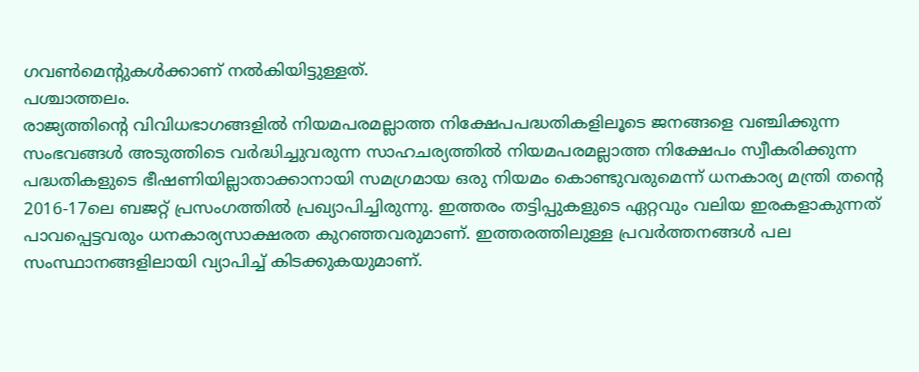ഗവണ്‍മെന്റുകള്‍ക്കാണ് നല്‍കിയിട്ടുള്ളത്.
പശ്ചാത്തലം.
രാജ്യത്തിന്റെ വിവിധഭാഗങ്ങളില്‍ നിയമപരമല്ലാത്ത നിക്ഷേപപദ്ധതികളിലൂടെ ജനങ്ങളെ വഞ്ചിക്കുന്ന സംഭവങ്ങള്‍ അടുത്തിടെ വര്‍ദ്ധിച്ചുവരുന്ന സാഹചര്യത്തില്‍ നിയമപരമല്ലാത്ത നിക്ഷേപം സ്വീകരിക്കുന്ന പദ്ധതികളുടെ ഭീഷണിയില്ലാതാക്കാനായി സമഗ്രമായ ഒരു നിയമം കൊണ്ടുവരുമെന്ന് ധനകാര്യ മന്ത്രി തന്റെ 2016-17ലെ ബജറ്റ് പ്രസംഗത്തില്‍ പ്രഖ്യാപിച്ചിരുന്നു. ഇത്തരം തട്ടിപ്പുകളുടെ ഏറ്റവും വലിയ ഇരകളാകുന്നത് പാവപ്പെട്ടവരും ധനകാര്യസാക്ഷരത കുറഞ്ഞവരുമാണ്. ഇത്തരത്തിലുള്ള പ്രവര്‍ത്തനങ്ങള്‍ പല സംസ്ഥാനങ്ങളിലായി വ്യാപിച്ച് കിടക്കുകയുമാണ്.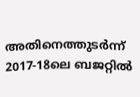അതിനെത്തുടര്‍ന്ന് 2017-18ലെ ബജറ്റില്‍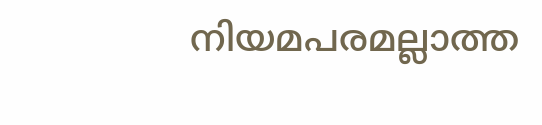നിയമപരമല്ലാത്ത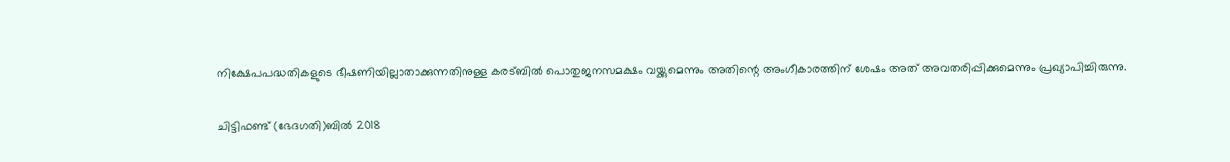നിക്ഷേപപദ്ധതികളുടെ ഭീഷണിയില്ലാതാക്കുന്നതിനുള്ള കരട്ബില്‍ പൊതുജനസമക്ഷം വയ്ക്കുമെന്നും അതിന്റെ അംഗീകാരത്തിന് ശേഷം അത് അവതരിപ്പിക്കുമെന്നും പ്രഖ്യാപിച്ചിരുന്നു.

ചിട്ടിഫണ്ട് (ഭേദഗതി)ബില്‍ 2018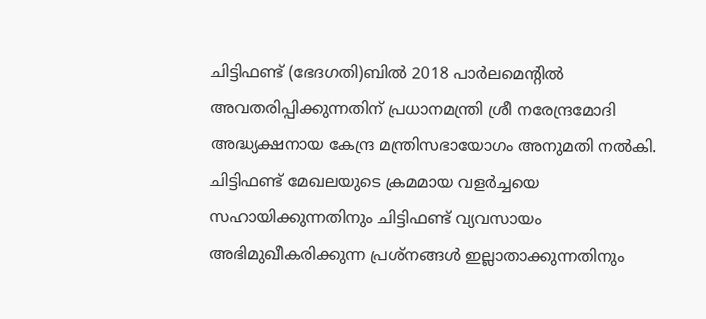ചിട്ടിഫണ്ട് (ഭേദഗതി)ബില്‍ 2018 പാര്‍ലമെന്റില്‍ അവതരിപ്പിക്കുന്നതിന് പ്രധാനമന്ത്രി ശ്രീ നരേന്ദ്രമോദി അദ്ധ്യക്ഷനായ കേന്ദ്ര മന്ത്രിസഭായോഗം അനുമതി നല്‍കി. ചിട്ടിഫണ്ട് മേഖലയുടെ ക്രമമായ വളര്‍ച്ചയെ സഹായിക്കുന്നതിനും ചിട്ടിഫണ്ട് വ്യവസായം അഭിമുഖീകരിക്കുന്ന പ്രശ്‌നങ്ങള്‍ ഇല്ലാതാക്കുന്നതിനും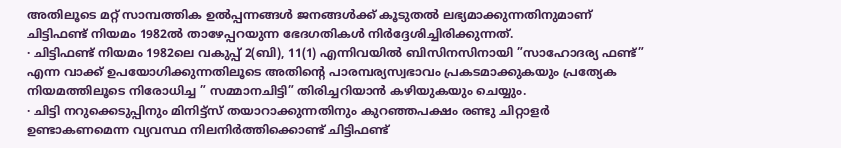അതിലൂടെ മറ്റ് സാമ്പത്തിക ഉല്‍പ്പന്നങ്ങള്‍ ജനങ്ങള്‍ക്ക് കൂടുതല്‍ ലഭ്യമാക്കുന്നതിനുമാണ് ചിട്ടിഫണ്ട് നിയമം 1982ല്‍ താഴേപ്പറയുന്ന ഭേദഗതികള്‍ നിര്‍ദ്ദേശിച്ചിരിക്കുന്നത്.
· ചിട്ടിഫണ്ട് നിയമം 1982ലെ വകുപ്പ് 2(ബി), 11(1) എന്നിവയില്‍ ബിസിനസിനായി ”സാഹോദര്യ ഫണ്ട്” എന്ന വാക്ക് ഉപയോഗിക്കുന്നതിലൂടെ അതിന്റെ പാരമ്പര്യസ്വഭാവം പ്രകടമാക്കുകയും പ്രത്യേക നിയമത്തിലൂടെ നിരോധിച്ച ” സമ്മാനചിട്ടി” തിരിച്ചറിയാന്‍ കഴിയുകയും ചെയ്യും.
· ചിട്ടി നറുക്കെടുപ്പിനും മിനിട്ട്‌സ് തയാറാക്കുന്നതിനും കുറഞ്ഞപക്ഷം രണ്ടു ചിറ്റാളര്‍ ഉണ്ടാകണമെന്ന വ്യവസ്ഥ നിലനിര്‍ത്തിക്കൊണ്ട് ചിട്ടിഫണ്ട്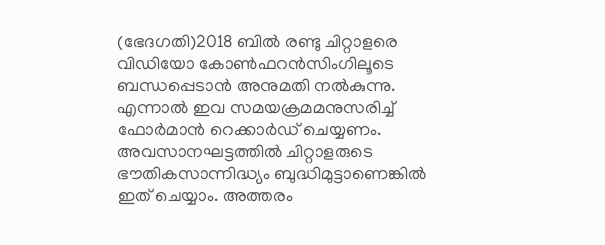(ഭേദഗതി)2018 ബില്‍ രണ്ടു ചിറ്റാളരെ വിഡിയോ കോണ്‍ഫറന്‍സിംഗിലൂടെ ബന്ധപ്പെടാന്‍ അനുമതി നല്‍കുന്നു. എന്നാല്‍ ഇവ സമയക്രമമനുസരിച്ച് ഫോര്‍മാന്‍ റെക്കാര്‍ഡ് ചെയ്യണം. അവസാനഘട്ടത്തില്‍ ചിറ്റാളരുടെ ഭൗതികസാന്നിദ്ധ്യം ബുദ്ധിമുട്ടാണെങ്കില്‍ ഇത് ചെയ്യാം. അത്തരം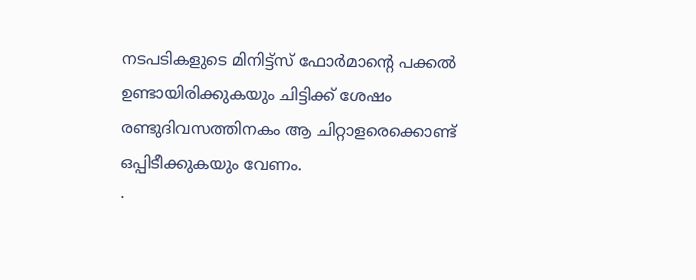നടപടികളുടെ മിനിട്ട്‌സ് ഫോര്‍മാന്റെ പക്കല്‍ ഉണ്ടായിരിക്കുകയും ചിട്ടിക്ക് ശേഷം രണ്ടുദിവസത്തിനകം ആ ചിറ്റാളരെക്കൊണ്ട് ഒപ്പിടീക്കുകയും വേണം.
·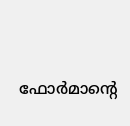ഫോര്‍മാന്റെ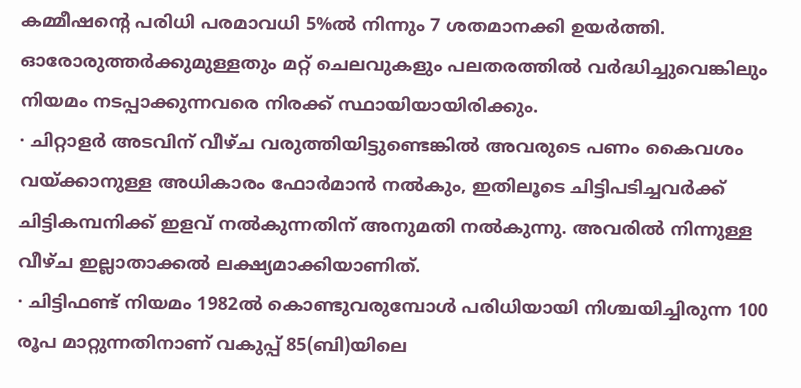കമ്മീഷന്റെ പരിധി പരമാവധി 5%ല്‍ നിന്നും 7 ശതമാനക്കി ഉയര്‍ത്തി. ഓരോരുത്തര്‍ക്കുമുള്ളതും മറ്റ് ചെലവുകളും പലതരത്തില്‍ വര്‍ദ്ധിച്ചുവെങ്കിലും നിയമം നടപ്പാക്കുന്നവരെ നിരക്ക് സ്ഥായിയായിരിക്കും.
· ചിറ്റാളര്‍ അടവിന് വീഴ്ച വരുത്തിയിട്ടുണ്ടെങ്കില്‍ അവരുടെ പണം കൈവശം വയ്ക്കാനുള്ള അധികാരം ഫോര്‍മാന്‍ നല്‍കും, ഇതിലൂടെ ചിട്ടിപടിച്ചവര്‍ക്ക് ചിട്ടികമ്പനിക്ക് ഇളവ് നല്‍കുന്നതിന് അനുമതി നല്‍കുന്നു. അവരില്‍ നിന്നുള്ള വീഴ്ച ഇല്ലാതാക്കല്‍ ലക്ഷ്യമാക്കിയാണിത്.
· ചിട്ടിഫണ്ട് നിയമം 1982ല്‍ കൊണ്ടുവരുമ്പോള്‍ പരിധിയായി നിശ്ചയിച്ചിരുന്ന 100 രൂപ മാറ്റുന്നതിനാണ് വകുപ്പ് 85(ബി)യിലെ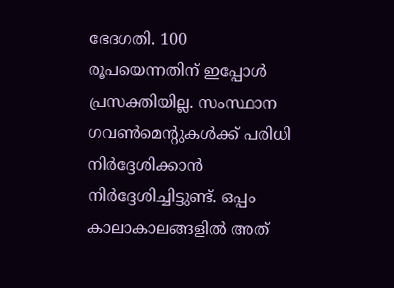ഭേദഗതി. 100 രൂപയെന്നതിന് ഇപ്പോള്‍ പ്രസക്തിയില്ല. സംസ്ഥാന ഗവണ്‍മെന്റുകള്‍ക്ക് പരിധി നിര്‍ദ്ദേശിക്കാന്‍ നിര്‍ദ്ദേശിച്ചിട്ടുണ്ട്. ഒപ്പം കാലാകാലങ്ങളില്‍ അത്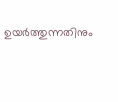ഉയര്‍ത്തുന്നതിനും